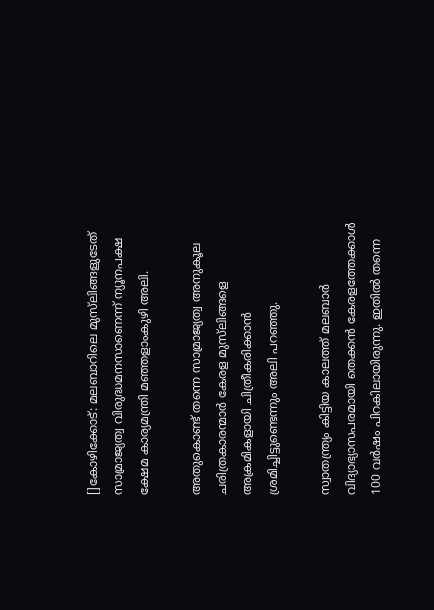[]കോഴിക്കോട്: മലബാറിലെ മുസ്‌ലിങ്ങളുടേത് സാമ്രാജ്യത്വ വിരുദ്ധമനസാണെന്ന് ന്യൂനപക്ഷ ക്ഷേമ കാര്യമന്ത്രി മഞ്ഞളാംകുഴി അലി.

അതുകൊണ്ട് തന്നെ സാമ്രാജ്യത്വ അനുകൂല ചരിത്രകാരന്മാര്‍ കേരള മുസ്‌ലിങ്ങളെ അക്രമികളായി ചിത്രീകരിക്കാന്‍ ശ്രമിച്ചിട്ടുണ്ടെന്നും അലി പറഞ്ഞു.

സ്വാതന്ത്ര്യം കിട്ടിയ കാലത്ത് മലബാര്‍ വിദ്യാഭ്യാസപരമായി തെക്കന്‍ കേരളത്തേക്കാള്‍ 100 വര്‍ഷം പിറകിലായിരുന്നു. ഇതില്‍ തന്നെ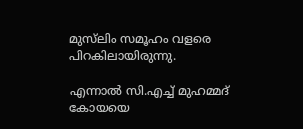മുസ്‌ലിം സമൂഹം വളരെ പിറകിലായിരുന്നു.

എന്നാല്‍ സി.എച്ച് മുഹമ്മദ് കോയയെ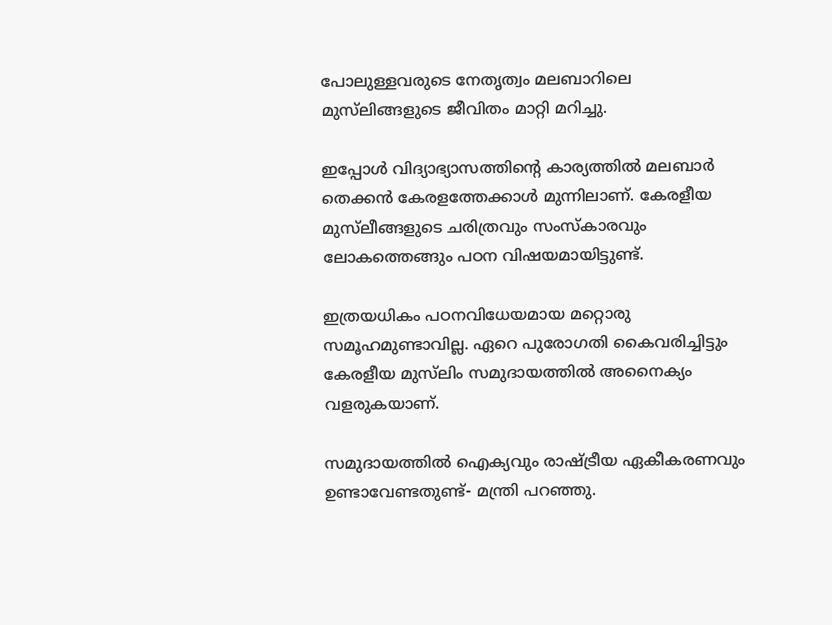പോലുള്ളവരുടെ നേതൃത്വം മലബാറിലെ മുസ്‌ലിങ്ങളുടെ ജീവിതം മാറ്റി മറിച്ചു.

ഇപ്പോള്‍ വിദ്യാഭ്യാസത്തിന്റെ കാര്യത്തില്‍ മലബാര്‍ തെക്കന്‍ കേരളത്തേക്കാള്‍ മുന്നിലാണ്. കേരളീയ മുസ്‌ലീങ്ങളുടെ ചരിത്രവും സംസ്‌കാരവും ലോകത്തെങ്ങും പഠന വിഷയമായിട്ടുണ്ട്.

ഇത്രയധികം പഠനവിധേയമായ മറ്റൊരു സമൂഹമുണ്ടാവില്ല. ഏറെ പുരോഗതി കൈവരിച്ചിട്ടും കേരളീയ മുസ്‌ലിം സമുദായത്തില്‍ അനൈക്യം വളരുകയാണ്.

സമുദായത്തില്‍ ഐക്യവും രാഷ്ട്രീയ ഏകീകരണവും ഉണ്ടാവേണ്ടതുണ്ട്- മന്ത്രി പറഞ്ഞു.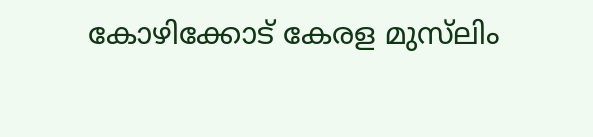കോഴിക്കോട് കേരള മുസ്‌ലിം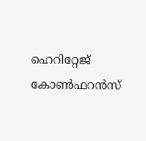ഹെറിറ്റേജ് കോണ്‍ഫറന്‍സ്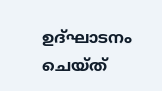ഉദ്ഘാടനം ചെയ്ത്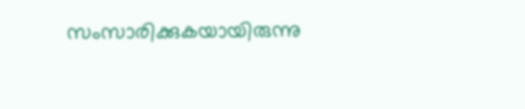സംസാരിക്കുകയായിരുന്നു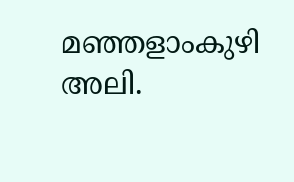മഞ്ഞളാംകുഴി അലി.